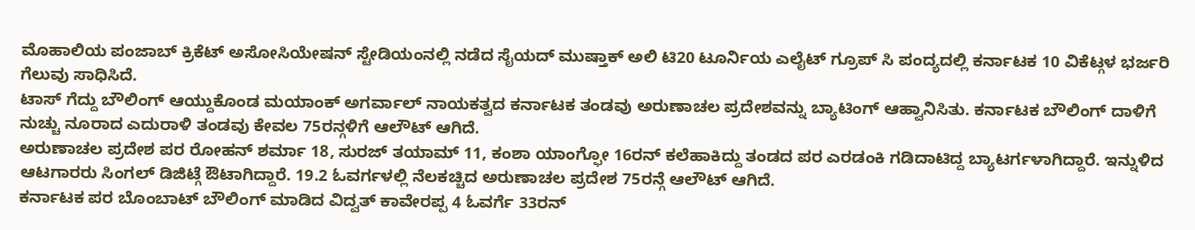ಮೊಹಾಲಿಯ ಪಂಜಾಬ್ ಕ್ರಿಕೆಟ್ ಅಸೋಸಿಯೇಷನ್ ಸ್ಟೇಡಿಯಂನಲ್ಲಿ ನಡೆದ ಸೈಯದ್ ಮುಷ್ತಾಕ್ ಅಲಿ ಟಿ20 ಟೂರ್ನಿಯ ಎಲೈಟ್ ಗ್ರೂಪ್ ಸಿ ಪಂದ್ಯದಲ್ಲಿ ಕರ್ನಾಟಕ 10 ವಿಕೆಟ್ಗಳ ಭರ್ಜರಿ ಗೆಲುವು ಸಾಧಿಸಿದೆ.
ಟಾಸ್ ಗೆದ್ದು ಬೌಲಿಂಗ್ ಆಯ್ದುಕೊಂಡ ಮಯಾಂಕ್ ಅಗರ್ವಾಲ್ ನಾಯಕತ್ವದ ಕರ್ನಾಟಕ ತಂಡವು ಅರುಣಾಚಲ ಪ್ರದೇಶವನ್ನು ಬ್ಯಾಟಿಂಗ್ ಆಹ್ವಾನಿಸಿತು. ಕರ್ನಾಟಕ ಬೌಲಿಂಗ್ ದಾಳಿಗೆ ನುಚ್ಚು ನೂರಾದ ಎದುರಾಳಿ ತಂಡವು ಕೇವಲ 75ರನ್ಗಳಿಗೆ ಆಲೌಟ್ ಆಗಿದೆ.
ಅರುಣಾಚಲ ಪ್ರದೇಶ ಪರ ರೋಹನ್ ಶರ್ಮಾ 18, ಸುರಜ್ ತಯಾಮ್ 11, ಕಂಶಾ ಯಾಂಗ್ಫೋ 16ರನ್ ಕಲೆಹಾಕಿದ್ದು ತಂಡದ ಪರ ಎರಡಂಕಿ ಗಡಿದಾಟಿದ್ದ ಬ್ಯಾಟರ್ಗಳಾಗಿದ್ದಾರೆ. ಇನ್ನುಳಿದ ಆಟಗಾರರು ಸಿಂಗಲ್ ಡಿಜಿಟ್ಗೆ ಔಟಾಗಿದ್ದಾರೆ. 19.2 ಓವರ್ಗಳಲ್ಲಿ ನೆಲಕಚ್ಚಿದ ಅರುಣಾಚಲ ಪ್ರದೇಶ 75ರನ್ಗೆ ಆಲೌಟ್ ಆಗಿದೆ.
ಕರ್ನಾಟಕ ಪರ ಬೊಂಬಾಟ್ ಬೌಲಿಂಗ್ ಮಾಡಿದ ವಿದ್ವತ್ ಕಾವೇರಪ್ಪ 4 ಓವರ್ಗೆ 33ರನ್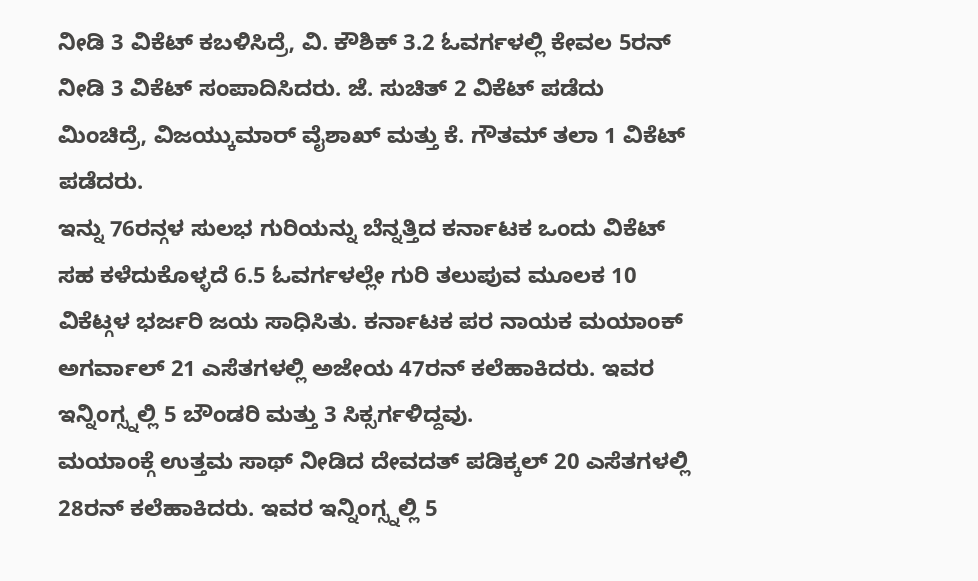ನೀಡಿ 3 ವಿಕೆಟ್ ಕಬಳಿಸಿದ್ರೆ, ವಿ. ಕೌಶಿಕ್ 3.2 ಓವರ್ಗಳಲ್ಲಿ ಕೇವಲ 5ರನ್ ನೀಡಿ 3 ವಿಕೆಟ್ ಸಂಪಾದಿಸಿದರು. ಜೆ. ಸುಚಿತ್ 2 ವಿಕೆಟ್ ಪಡೆದು ಮಿಂಚಿದ್ರೆ, ವಿಜಯ್ಕುಮಾರ್ ವೈಶಾಖ್ ಮತ್ತು ಕೆ. ಗೌತಮ್ ತಲಾ 1 ವಿಕೆಟ್ ಪಡೆದರು.
ಇನ್ನು 76ರನ್ಗಳ ಸುಲಭ ಗುರಿಯನ್ನು ಬೆನ್ನತ್ತಿದ ಕರ್ನಾಟಕ ಒಂದು ವಿಕೆಟ್ ಸಹ ಕಳೆದುಕೊಳ್ಳದೆ 6.5 ಓವರ್ಗಳಲ್ಲೇ ಗುರಿ ತಲುಪುವ ಮೂಲಕ 10 ವಿಕೆಟ್ಗಳ ಭರ್ಜರಿ ಜಯ ಸಾಧಿಸಿತು. ಕರ್ನಾಟಕ ಪರ ನಾಯಕ ಮಯಾಂಕ್ ಅಗರ್ವಾಲ್ 21 ಎಸೆತಗಳಲ್ಲಿ ಅಜೇಯ 47ರನ್ ಕಲೆಹಾಕಿದರು. ಇವರ ಇನ್ನಿಂಗ್ಸ್ನಲ್ಲಿ 5 ಬೌಂಡರಿ ಮತ್ತು 3 ಸಿಕ್ಸರ್ಗಳಿದ್ದವು.
ಮಯಾಂಕ್ಗೆ ಉತ್ತಮ ಸಾಥ್ ನೀಡಿದ ದೇವದತ್ ಪಡಿಕ್ಕಲ್ 20 ಎಸೆತಗಳಲ್ಲಿ 28ರನ್ ಕಲೆಹಾಕಿದರು. ಇವರ ಇನ್ನಿಂಗ್ಸ್ನಲ್ಲಿ 5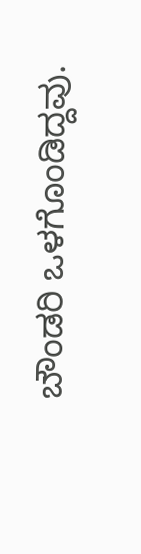ಬೌಂಡರಿ ಒಳಗೊಂಡಿದ್ದವು.